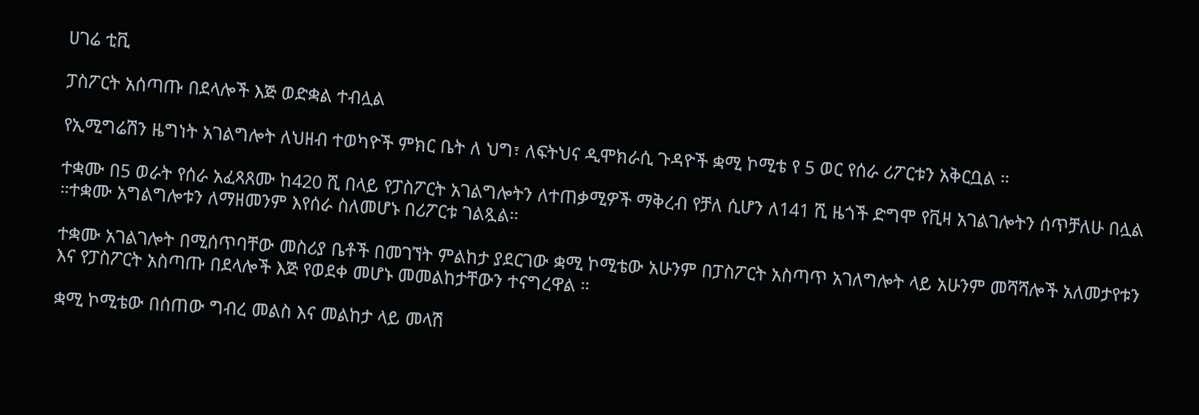ሀገሬ ቲቪ

ፓስፖርት አሰጣጡ በደላሎች እጅ ወድቋል ተብሏል

የኢሚግሬሽን ዜግነት አገልግሎት ለህዘብ ተወካዮች ምክር ቤት ለ ህግ፣ ለፍትህና ዲሞክራሲ ጉዳዮች ቋሚ ኮሚቴ የ 5 ወር የሰራ ሪፖርቱን አቅርቧል ።

ተቋሙ በ5 ወራት የሰራ አፈጻጸሙ ከ420 ሺ በላይ የፓስፖርት አገልግሎትን ለተጠቃሚዎች ማቅረብ የቻለ ሲሆን ለ141 ሺ ዜጎች ድግሞ የቪዛ አገልገሎትን ሰጥቻለሁ በሏል ።ተቋሙ አግልግሎቱን ለማዘመንም እየሰራ ስለመሆኑ በሪፖርቱ ገልጿል።

ተቋሙ አገልገሎት በሚሰጥባቸው መስሪያ ቤቶች በመገኘት ምልከታ ያደርገው ቋሚ ኮሚቴው አሁንም በፓስፖርት አስጣጥ አገለግሎት ላይ አሁንም መሻሻሎች አለመታየቱን እና የፓስፖርት አስጣጡ በደላሎች እጅ የወደቀ መሆኑ መመልከታቸውን ተናግረዋል ።

ቋሚ ኮሚቴው በሰጠው ግብረ መልስ እና መልከታ ላይ መላሽ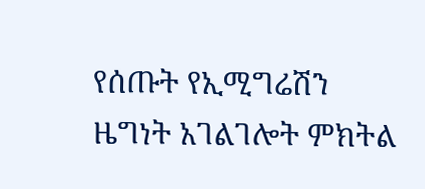የሰጡት የኢሚግሬሽን ዜግነት አገልገሎት ምክትል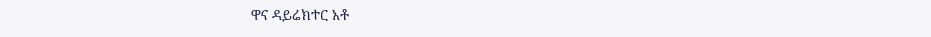ዋና ዳይሬክተር አቶ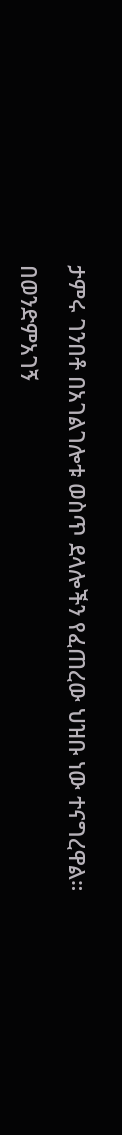ታምሩ ገንበቶ በአገልገሎቱ ወስጥ ደላሎችን የፈጠረው ህዝቡ ነው ተናግረዋል።

በወንድምአገኝ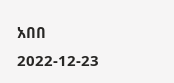አበበ
2022-12-23